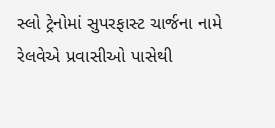સ્લો ટ્રેનોમાં સુપરફાસ્ટ ચાર્જના નામે રેલવેએ પ્રવાસીઓ પાસેથી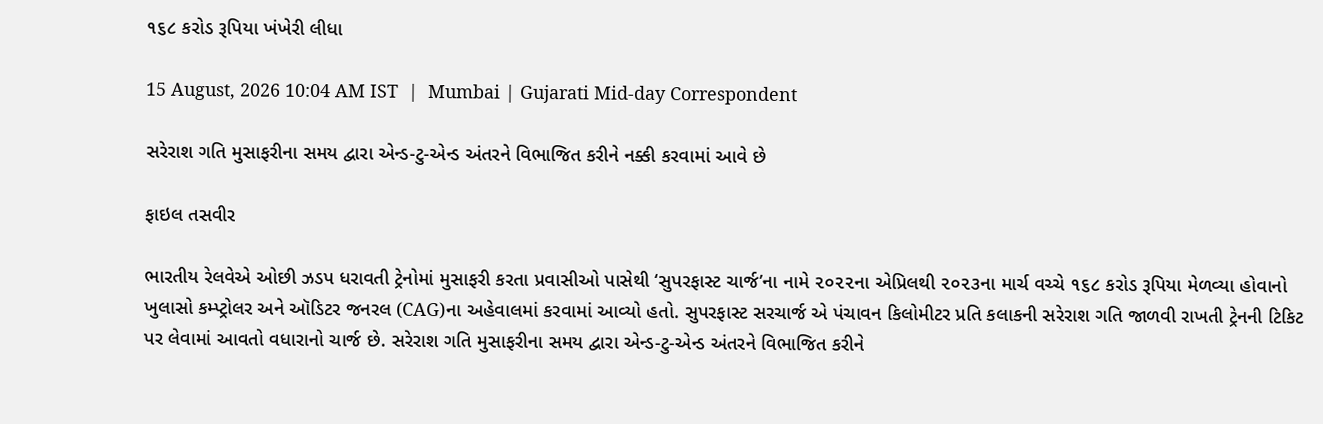૧૬૮ કરોડ રૂપિયા ખંખેરી લીધા

15 August, 2026 10:04 AM IST  |  Mumbai | Gujarati Mid-day Correspondent

સરેરાશ ગતિ મુસાફરીના સમય દ્વારા એન્ડ-ટુ-એન્ડ અંતરને વિભાજિત કરીને નક્કી કરવામાં આવે છે

ફાઇલ તસવીર

ભારતીય રેલવેએ ઓછી ઝડપ ધરાવતી ટ્રેનોમાં મુસાફરી કરતા પ્રવાસીઓ પાસેથી ‘સુપરફાસ્ટ ચાર્જ’ના નામે ૨૦૨૨ના એપ્રિલથી ૨૦૨૩ના માર્ચ વચ્ચે ૧૬૮ કરોડ રૂપિયા મેળવ્યા હોવાનો ખુલાસો કમ્પ્ટ્રોલર અને ઑડિટર જનરલ (CAG)ના અહેવાલમાં કરવામાં આવ્યો હતો. સુપરફાસ્ટ સરચાર્જ એ પંચાવન કિલોમીટર પ્રતિ કલાકની સરેરાશ ગતિ જાળવી રાખતી ટ્રેનની ટિકિટ પર લેવામાં આવતો વધારાનો ચાર્જ છે. સરેરાશ ગતિ મુસાફરીના સમય દ્વારા એન્ડ-ટુ-એન્ડ અંતરને વિભાજિત કરીને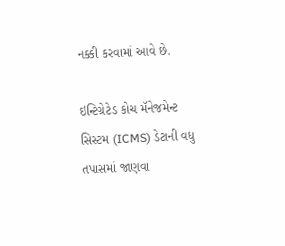નક્કી કરવામાં આવે છે.

ઇન્ટિગ્રેટેડ કોચ મૅનેજમેન્ટ સિસ્ટમ (ICMS) ડેટાની વધુ તપાસમાં જાણવા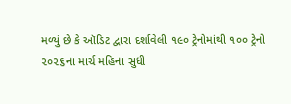મળ્યું છે કે ઑડિટ દ્વારા દર્શાવેલી ૧૯૦ ટ્રેનોમાંથી ૧૦૦ ટ્રેનો ૨૦૨૬ના માર્ચ મહિના સુધી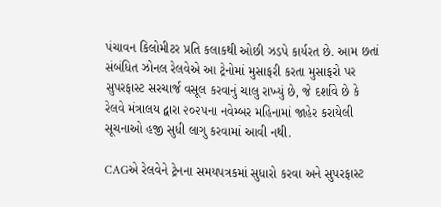પંચાવન કિલોમીટર પ્રતિ કલાકથી ઓછી ઝડપે કાર્યરત છે. આમ છતાં સંબંધિત ઝોનલ રેલવેએ આ ટ્રેનોમાં મુસાફરી કરતા મુસાફરો પર સુપરફાસ્ટ સરચાર્જ વસૂલ કરવાનું ચાલુ રાખ્યું છે, જે દર્શાવે છે કે રેલવે મંત્રાલય દ્વારા ૨૦૨૫ના નવેમ્બર મહિનામાં જાહેર કરાયેલી સૂચનાઓ હજી સુધી લાગુ કરવામાં આવી નથી.

CAGએ રેલવેને ટ્રેનના સમયપત્રકમાં સુધારો કરવા અને સુપરફાસ્ટ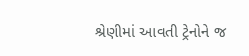શ્રેણીમાં આવતી ટ્રેનોને જ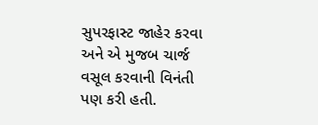સુપરફાસ્ટ જાહેર કરવા અને એ મુજબ ચાર્જ વસૂલ કરવાની વિનંતી પણ કરી હતી.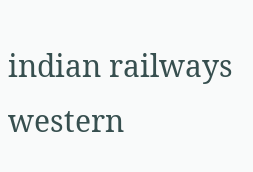indian railways western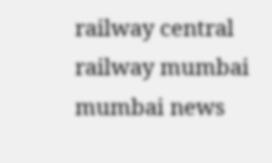railway central railway mumbai mumbai news